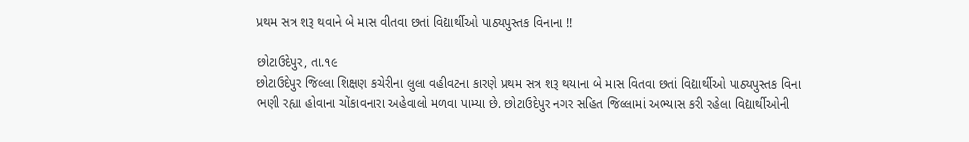પ્રથમ સત્ર શરૂ થવાને બે માસ વીતવા છતાં વિદ્યાર્થીઓ પાઠ્યપુસ્તક વિનાના !!

છોટાઉદેપુર, તા.૧૯
છોટાઉદેપુર જિલ્લા શિક્ષણ કચેરીના લુલા વહીવટના કારણે પ્રથમ સત્ર શરૂ થયાના બે માસ વિતવા છતાં વિદ્યાર્થીઓ પાઠ્યપુસ્તક વિના ભણી રહ્યા હોવાના ચોંકાવનારા અહેવાલો મળવા પામ્યા છે. છોટાઉદેપુર નગર સહિત જિલ્લામાં અભ્યાસ કરી રહેલા વિદ્યાર્થીઓની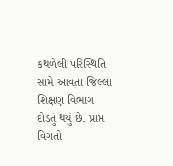કથળેલી પરિસ્થિતિ સામે આવતા જિલ્લા શિક્ષણ વિભાગ દોડતું થયું છે. પ્રાપ્ત વિગતો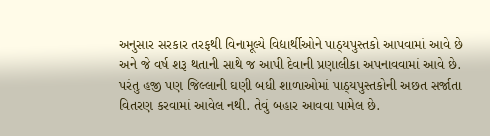અનુસાર સરકાર તરફથી વિનામૂલ્યે વિદ્યાર્થીઓને પાઠ્યપુસ્તકો આપવામાં આવે છે અને જે વર્ષ શરૂ થતાની સાથે જ આપી દેવાની પ્રણાલીકા અપનાવવામાં આવે છે. પરંતુ હજી પણ જિલ્લાની ઘણી બધી શાળાઓમાં પાઠ્યપુસ્તકોની અછત સર્જાતા વિતરણ કરવામાં આવેલ નથી. તેવું બહાર આવવા પામેલ છે.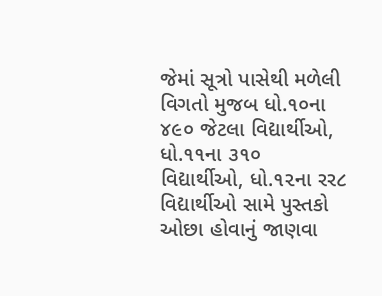જેમાં સૂત્રો પાસેથી મળેલી વિગતો મુજબ ધો.૧૦ના ૪૯૦ જેટલા વિદ્યાર્થીઓ, ધો.૧૧ના ૩૧૦ વિદ્યાર્થીઓ, ધો.૧૨ના રર૮ વિદ્યાર્થીઓ સામે પુસ્તકો ઓછા હોવાનું જાણવા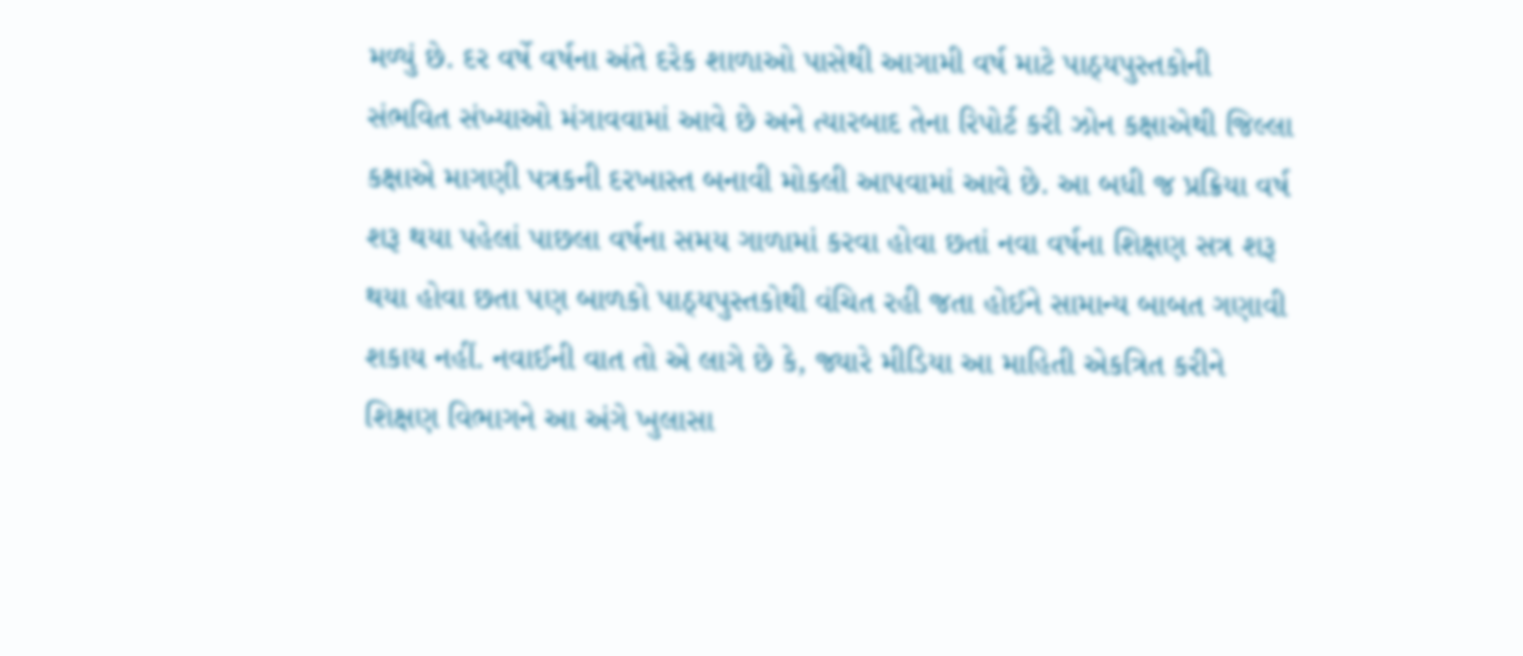મળ્યું છે. દર વર્ષે વર્ષના અંતે દરેક શાળાઓ પાસેથી આગામી વર્ષ માટે પાઠ્યપુસ્તકોની સંભવિત સંખ્યાઓ મંગાવવામાં આવે છે અને ત્યારબાદ તેના રિપોર્ટ કરી ઝોન કક્ષાએથી જિલ્લા કક્ષાએ માગણી પત્રકની દરખાસ્ત બનાવી મોકલી આપવામાં આવે છે. આ બધી જ પ્રક્રિયા વર્ષ શરૂ થયા પહેલાં પાછલા વર્ષના સમય ગાળામાં કરવા હોવા છતાં નવા વર્ષના શિક્ષણ સત્ર શરૂ થયા હોવા છતા પણ બાળકો પાઠ્યપુસ્તકોથી વંચિત રહી જતા હોઈને સામાન્ય બાબત ગણાવી શકાય નહીં. નવાઈની વાત તો એ લાગે છે કે, જ્યારે મીડિયા આ માહિતી એકત્રિત કરીને શિક્ષણ વિભાગને આ અંગે ખુલાસા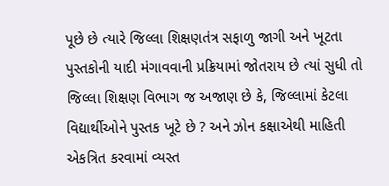પૂછે છે ત્યારે જિલ્લા શિક્ષણતંત્ર સફાળુ જાગી અને ખૂટતા પુસ્તકોની યાદી મંગાવવાની પ્રક્રિયામાં જોતરાય છે ત્યાં સુધી તો જિલ્લા શિક્ષણ વિભાગ જ અજાણ છે કે, જિલ્લામાં કેટલા વિદ્યાર્થીઓને પુસ્તક ખૂટે છે ? અને ઝોન કક્ષાએથી માહિતી એકત્રિત કરવામાં વ્યસ્ત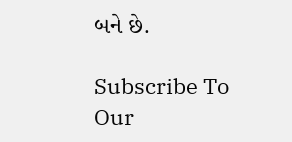બને છે.

Subscribe To Our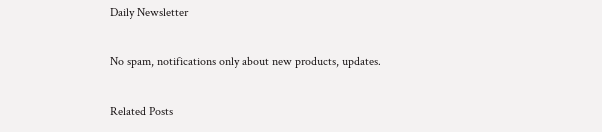Daily Newsletter

No spam, notifications only about new products, updates.

Related Posts